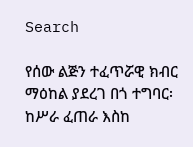Search

የሰው ልጅን ተፈጥሯዊ ክብር ማዕከል ያደረገ በጎ ተግባር፡ ከሥራ ፈጠራ እስከ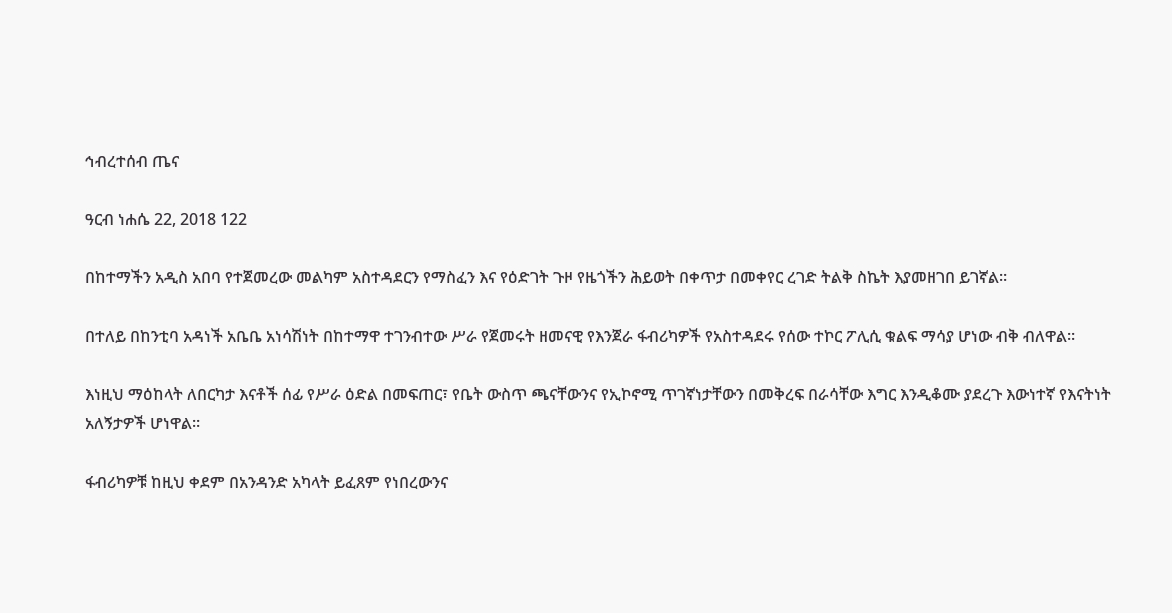ኅብረተሰብ ጤና

ዓርብ ነሐሴ 22, 2018 122

በከተማችን አዲስ አበባ የተጀመረው መልካም አስተዳደርን የማስፈን እና የዕድገት ጉዞ የዜጎችን ሕይወት በቀጥታ በመቀየር ረገድ ትልቅ ስኬት እያመዘገበ ይገኛል።

በተለይ በከንቲባ አዳነች አቤቤ አነሳሽነት በከተማዋ ተገንብተው ሥራ የጀመሩት ዘመናዊ የእንጀራ ፋብሪካዎች የአስተዳደሩ የሰው ተኮር ፖሊሲ ቁልፍ ማሳያ ሆነው ብቅ ብለዋል።

እነዚህ ማዕከላት ለበርካታ እናቶች ሰፊ የሥራ ዕድል በመፍጠር፣ የቤት ውስጥ ጫናቸውንና የኢኮኖሚ ጥገኛነታቸውን በመቅረፍ በራሳቸው እግር እንዲቆሙ ያደረጉ እውነተኛ የእናትነት አለኝታዎች ሆነዋል።

ፋብሪካዎቹ ከዚህ ቀደም በአንዳንድ አካላት ይፈጸም የነበረውንና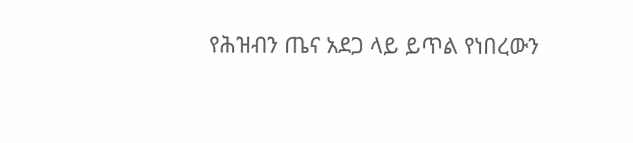የሕዝብን ጤና አደጋ ላይ ይጥል የነበረውን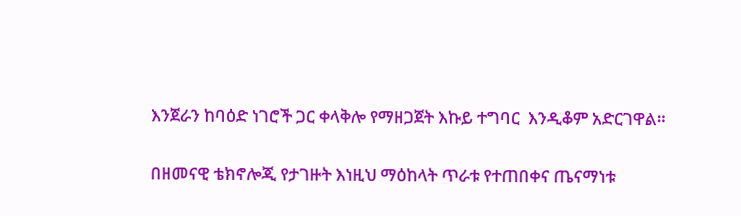እንጀራን ከባዕድ ነገሮች ጋር ቀላቅሎ የማዘጋጀት እኩይ ተግባር  እንዲቆም አድርገዋል።

በዘመናዊ ቴክኖሎጂ የታገዙት እነዚህ ማዕከላት ጥራቱ የተጠበቀና ጤናማነቱ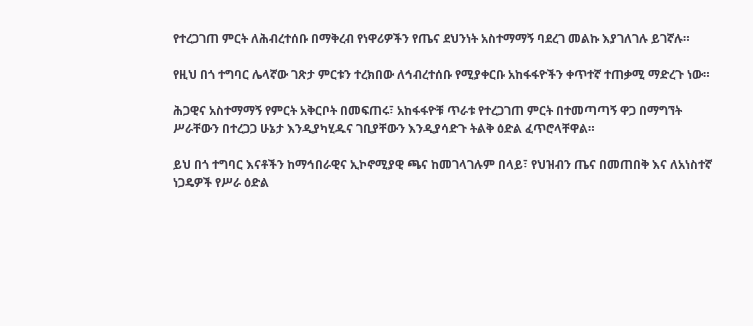የተረጋገጠ ምርት ለሕብረተሰቡ በማቅረብ የነዋሪዎችን የጤና ደህንነት አስተማማኝ ባደረገ መልኩ እያገለገሉ ይገኛሉ።

የዚህ በጎ ተግባር ሌላኛው ገጽታ ምርቱን ተረክበው ለኅብረተሰቡ የሚያቀርቡ አከፋፋዮችን ቀጥተኛ ተጠቃሚ ማድረጉ ነው።

ሕጋዊና አስተማማኝ የምርት አቅርቦት በመፍጠሩ፣ አከፋፋዮቹ ጥራቱ የተረጋገጠ ምርት በተመጣጣኝ ዋጋ በማግኘት ሥራቸውን በተረጋጋ ሁኔታ እንዲያካሂዱና ገቢያቸውን እንዲያሳድጉ ትልቅ ዕድል ፈጥሮላቸዋል።

ይህ በጎ ተግባር እናቶችን ከማኅበራዊና ኢኮኖሚያዊ ጫና ከመገላገሉም በላይ፣ የህዝብን ጤና በመጠበቅ እና ለአነስተኛ ነጋዴዎች የሥራ ዕድል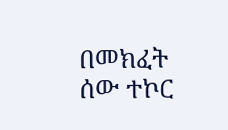በመክፈት ሰው ተኮር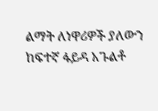ልማት ለነዋሪዎች ያለውን ከፍተኛ ፋይዳ አጉልቶ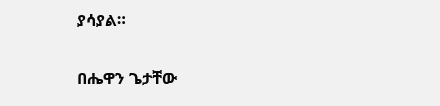ያሳያል።

በሔዋን ጌታቸው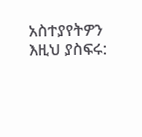አስተያየትዎን እዚህ ያስፍሩ: